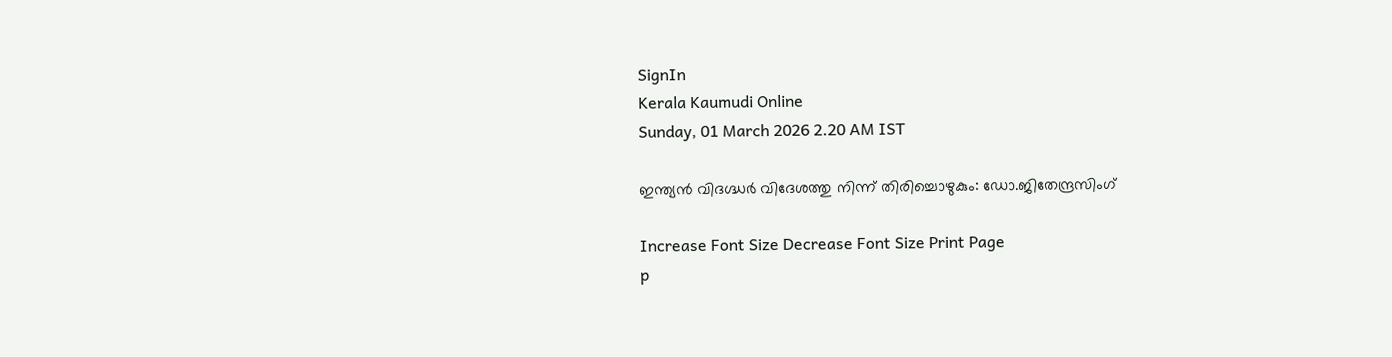SignIn
Kerala Kaumudi Online
Sunday, 01 March 2026 2.20 AM IST

ഇന്ത്യൻ വിദഗ്ദ്ധർ വിദേശത്തു നിന്ന് തിരിച്ചൊഴുകും: ഡോ.ജിതേന്ദ്രസിംഗ്

Increase Font Size Decrease Font Size Print Page
p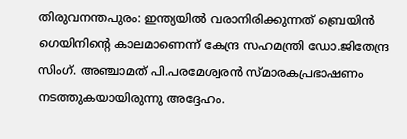തിരുവനന്തപുരം: ഇന്ത്യയിൽ വരാനിരിക്കുന്നത് ബ്രെയിൻ ഗെയിനിന്റെ കാലമാണെന്ന് കേന്ദ്ര സഹമന്ത്രി ഡോ.ജിതേന്ദ്ര സിംഗ്. അഞ്ചാമത് പി.പരമേശ്വരൻ സ്മാരകപ്രഭാഷണം നടത്തുകയായിരുന്നു അദ്ദേഹം.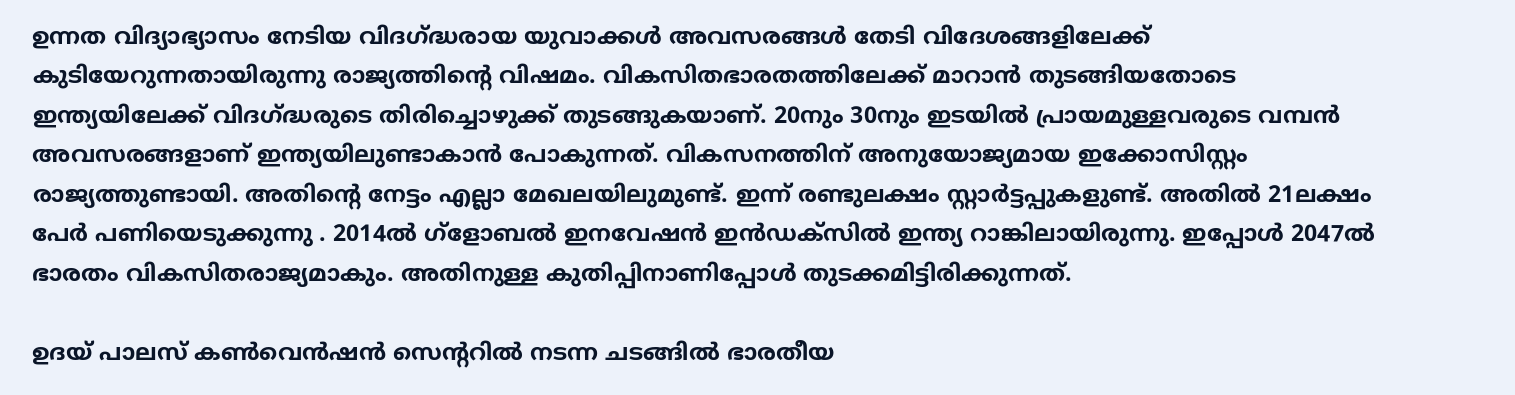ഉന്നത വിദ്യാഭ്യാസം നേടിയ വിദഗ്ദ്ധരായ യുവാക്കൾ അവസരങ്ങൾ തേടി വിദേശങ്ങളിലേക്ക് കുടിയേറുന്നതായിരുന്നു രാജ്യത്തിന്റെ വിഷമം. വികസിതഭാരതത്തിലേക്ക് മാറാൻ തുടങ്ങിയതോടെ ഇന്ത്യയിലേക്ക്‌ വിദഗ്ദ്ധരുടെ തിരിച്ചൊഴുക്ക് തുടങ്ങുകയാണ്. 20നും 30നും ഇടയിൽ പ്രായമുള്ളവരുടെ വമ്പൻ അവസരങ്ങളാണ് ഇന്ത്യയിലുണ്ടാകാൻ പോകുന്നത്. വികസനത്തിന് അനുയോജ്യമായ ഇക്കോസിസ്റ്റം രാജ്യത്തുണ്ടായി. അതിന്റെ നേട്ടം എല്ലാ മേഖലയിലുമുണ്ട്. ഇന്ന് രണ്ടുലക്ഷം സ്റ്റാർട്ടപ്പുകളുണ്ട്. അതിൽ 21ലക്ഷം പേർ പണിയെടുക്കുന്നു . 2014ൽ ഗ്ളോബൽ ഇനവേഷൻ ഇൻഡക്സിൽ ഇന്ത്യ റാങ്കിലായിരുന്നു. ഇപ്പോൾ 2047ൽ ഭാരതം വികസിതരാജ്യമാകും. അതിനുള്ള കുതിപ്പിനാണിപ്പോൾ തുടക്കമിട്ടിരിക്കുന്നത്.

ഉദയ് പാലസ് കൺവെൻഷൻ സെന്ററിൽ നടന്ന ചടങ്ങിൽ ഭാരതീയ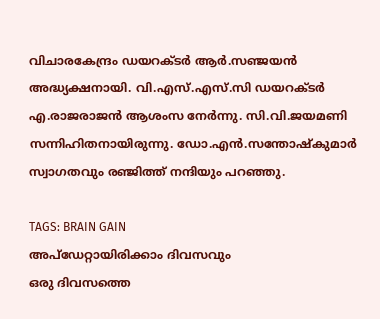വിചാരകേന്ദ്രം ഡയറക്ടർ ആർ.സഞ്ജയൻ അദ്ധ്യക്ഷനായി. വി.എസ്.എസ്.സി ഡയറക്ടർ എ.രാജരാജൻ ആശംസ നേർന്നു. സി.വി.ജയമണി സന്നിഹിതനായിരുന്നു. ഡോ.എൻ.സന്തോഷ്‌കുമാർ സ്വാഗതവും രഞ്ജിത്ത് നന്ദിയും പറഞ്ഞു.

TAGS: BRAIN GAIN
അപ്ഡേറ്റായിരിക്കാം ദിവസവും
ഒരു ദിവസത്തെ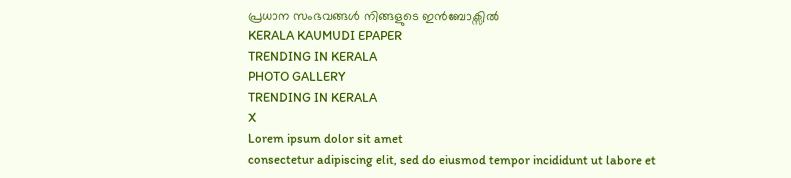പ്രധാന സംഭവങ്ങൾ നിങ്ങളുടെ ഇൻബോക്സിൽ
KERALA KAUMUDI EPAPER
TRENDING IN KERALA
PHOTO GALLERY
TRENDING IN KERALA
X
Lorem ipsum dolor sit amet
consectetur adipiscing elit, sed do eiusmod tempor incididunt ut labore et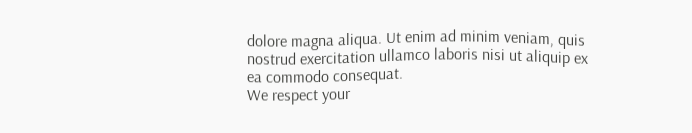dolore magna aliqua. Ut enim ad minim veniam, quis nostrud exercitation ullamco laboris nisi ut aliquip ex ea commodo consequat.
We respect your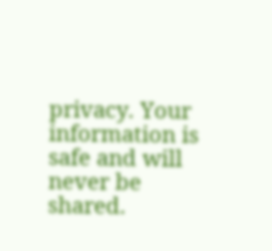privacy. Your information is safe and will never be shared.